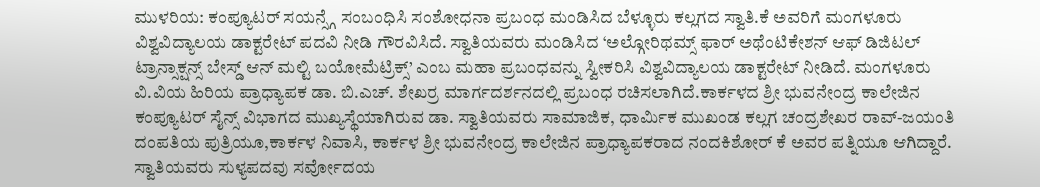ಮುಳರಿಯ: ಕಂಪ್ಯೂಟರ್ ಸಯನ್ಸ್ಗೆ ಸಂಬಂಧಿಸಿ ಸಂಶೋಧನಾ ಪ್ರಬಂಧ ಮಂಡಿಸಿದ ಬೆಳ್ಳೂರು ಕಲ್ಲಗದ ಸ್ವಾತಿ.ಕೆ ಅವರಿಗೆ ಮಂಗಳೂರು ವಿಶ್ವವಿದ್ಯಾಲಯ ಡಾಕ್ಟರೇಟ್ ಪದವಿ ನೀಡಿ ಗೌರವಿಸಿದೆ. ಸ್ವಾತಿಯವರು ಮಂಡಿಸಿದ ‘ಅಲ್ಗೋರಿಥಮ್ಸ್ ಫಾರ್ ಅಥೆಂಟಿಕೇಶನ್ ಆಫ್ ಡಿಜಿಟಲ್ ಟ್ರಾನ್ಸಾಕ್ಷನ್ಸ್ ಬೇಸ್ಡ್ ಆನ್ ಮಲ್ಟಿ ಬಯೋಮೆಟ್ರಿಕ್ಸ್’ ಎಂಬ ಮಹಾ ಪ್ರಬಂಧವನ್ನು ಸ್ವೀಕರಿಸಿ ವಿಶ್ವವಿದ್ಯಾಲಯ ಡಾಕ್ಟರೇಟ್ ನೀಡಿದೆ. ಮಂಗಳೂರು ವಿ.ವಿಯ ಹಿರಿಯ ಪ್ರಾಧ್ಯಾಪಕ ಡಾ. ಬಿ.ಎಚ್. ಶೇಖರ್ರ ಮಾರ್ಗದರ್ಶನದಲ್ಲಿ ಪ್ರಬಂಧ ರಚಿಸಲಾಗಿದೆ.ಕಾರ್ಕಳದ ಶ್ರೀ ಭುವನೇಂದ್ರ ಕಾಲೇಜಿನ ಕಂಪ್ಯೂಟರ್ ಸೈನ್ಸ್ ವಿಭಾಗದ ಮುಖ್ಯಸ್ಥೆಯಾಗಿರುವ ಡಾ. ಸ್ವಾತಿಯವರು ಸಾಮಾಜಿಕ, ಧಾರ್ಮಿಕ ಮುಖಂಡ ಕಲ್ಲಗ ಚಂದ್ರಶೇಖರ ರಾವ್-ಜಯಂತಿ ದಂಪತಿಯ ಪುತ್ರಿಯೂ,ಕಾರ್ಕಳ ನಿವಾಸಿ, ಕಾರ್ಕಳ ಶ್ರೀ ಭುವನೇಂದ್ರ ಕಾಲೇಜಿನ ಪ್ರಾಧ್ಯಾಪಕರಾದ ನಂದಕಿಶೋರ್ ಕೆ ಅವರ ಪತ್ನಿಯೂ ಆಗಿದ್ದಾರೆ. ಸ್ವಾತಿಯವರು ಸುಳ್ಯಪದವು ಸರ್ವೋದಯ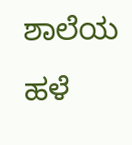ಶಾಲೆಯ ಹಳೆ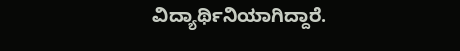ವಿದ್ಯಾರ್ಥಿನಿಯಾಗಿದ್ದಾರೆ.